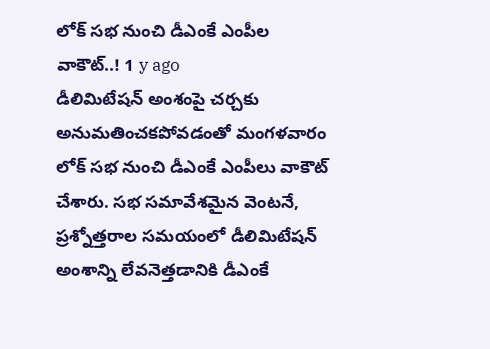లోక్ సభ నుంచి డీఎంకే ఎంపీల వాకౌట్..! 1 y ago
డీలిమిటేషన్ అంశంపై చర్చకు అనుమతించకపోవడంతో మంగళవారం లోక్ సభ నుంచి డీఎంకే ఎంపీలు వాకౌట్ చేశారు. సభ సమావేశమైన వెంటనే, ప్రశ్నోత్తరాల సమయంలో డీలిమిటేషన్ అంశాన్ని లేవనెత్తడానికి డీఎంకే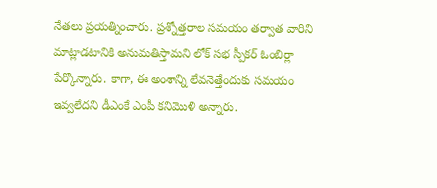నేతలు ప్రయత్నించారు. ప్రశ్నోత్తరాల సమయం తర్వాత వారిని మాట్లాడటానికి అనుమతిస్తామని లోక్ సభ స్పీకర్ ఓంబిర్లా పేర్కొన్నారు. కాగా, ఈ అంశాన్ని లేవనెత్తేందుకు సమయం ఇవ్వలేదని డీఎంకే ఎంపీ కనిమొళి అన్నారు.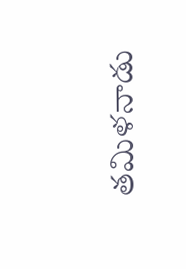తమిళనాడు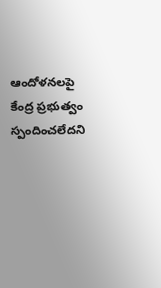ఆందోళనలపై కేంద్ర ప్రభుత్వం స్పందించలేదని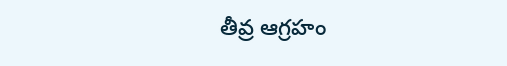తీవ్ర ఆగ్రహం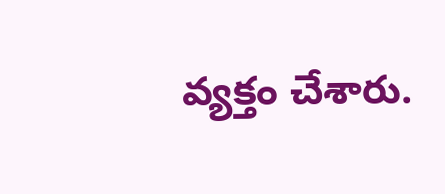వ్యక్తం చేశారు.